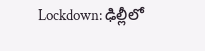Lockdown: ఢిల్లీలో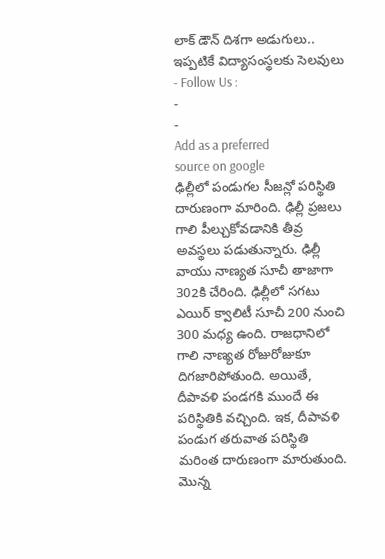లాక్ డౌన్ దిశగా అడుగులు.. ఇప్పటికే విద్యాసంస్థలకు సెలవులు
- Follow Us :
-
-
Add as a preferred
source on google
ఢిల్లీలో పండుగల సీజన్లో పరిస్థితి దారుణంగా మారింది. ఢిల్లీ ప్రజలు గాలి పీల్చుకోవడానికి తీవ్ర అవస్థలు పడుతున్నారు. ఢిల్లీ వాయు నాణ్యత సూచీ తాజాగా 302కి చేరింది. ఢిల్లీలో సగటు ఎయిర్ క్వాలిటీ సూచీ 200 నుంచి 300 మధ్య ఉంది. రాజధానిలో గాలి నాణ్యత రోజురోజుకూ దిగజారిపోతుంది. అయితే, దీపావళి పండగకి ముందే ఈ పరిస్థితికి వచ్చింది. ఇక, దీపావళి పండుగ తరువాత పరిస్థితి మరింత దారుణంగా మారుతుంది. మొన్న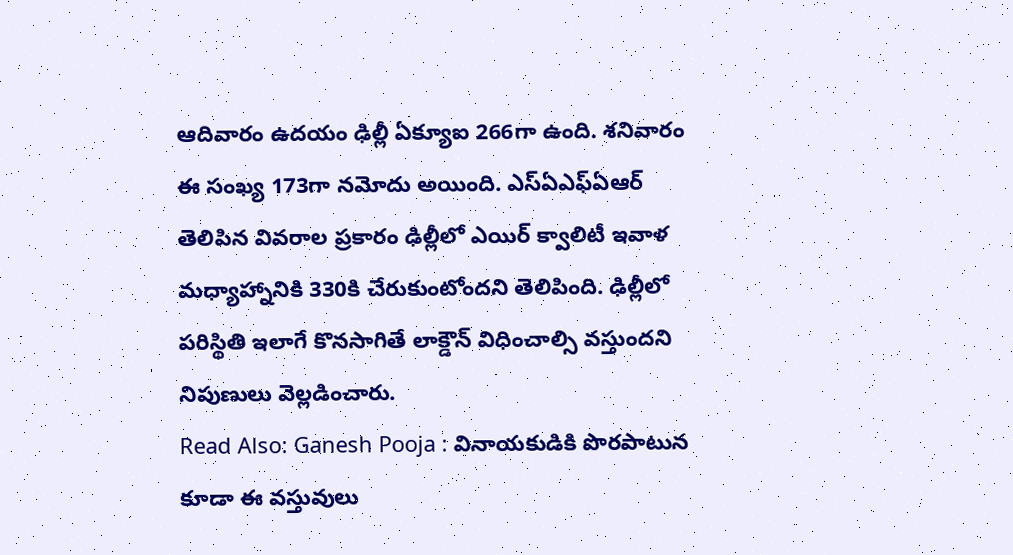ఆదివారం ఉదయం ఢిల్లీ ఏక్యూఐ 266గా ఉంది. శనివారం ఈ సంఖ్య 173గా నమోదు అయింది. ఎస్ఏఎఫ్ఏఆర్ తెలిపిన వివరాల ప్రకారం ఢిల్లీలో ఎయిర్ క్వాలిటీ ఇవాళ మధ్యాహ్నానికి 330కి చేరుకుంటోందని తెలిపింది. ఢిల్లీలో పరిస్థితి ఇలాగే కొనసాగితే లాక్డౌన్ విధించాల్సి వస్తుందని నిపుణులు వెల్లడించారు.
Read Also: Ganesh Pooja : వినాయకుడికి పొరపాటున కూడా ఈ వస్తువులు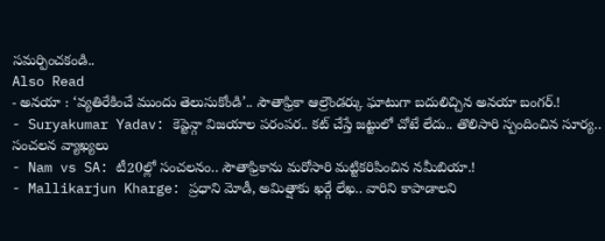సమర్పించకండి..
Also Read
- అనయా : ‘వ్యతిరేకించే ముందు తెలుసుకోండి’.. సౌతాఫ్రికా ఆల్రౌండర్కు ఘాటుగా బదులిచ్చిన అనయా బంగర్.!
- Suryakumar Yadav: కెప్టెన్గా విజయాల పరంపర.. కట్ చేస్తే జట్టులో చోటే లేదు.. తొలిసారి స్పందించిన సూర్య.. సంచలన వ్యాఖ్యలు
- Nam vs SA: టీ20ల్లో సంచలనం.. సౌతాఫ్రికాను మరోసారి మట్టికరిపించిన నమీబియా.!
- Mallikarjun Kharge: ప్రధాని మోడీ, అమిత్షాకు ఖర్గే లేఖ.. వారిని కాపాడాలని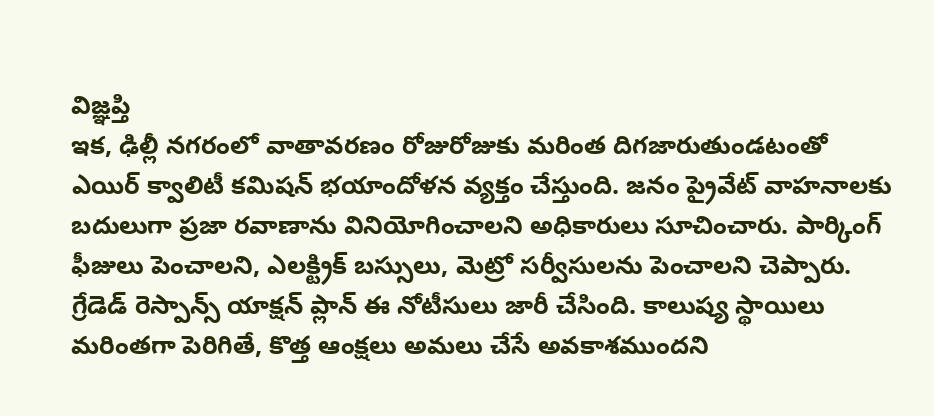విజ్ఞప్తి
ఇక, ఢిల్లీ నగరంలో వాతావరణం రోజురోజుకు మరింత దిగజారుతుండటంతో ఎయిర్ క్వాలిటీ కమిషన్ భయాందోళన వ్యక్తం చేస్తుంది. జనం ప్రైవేట్ వాహనాలకు బదులుగా ప్రజా రవాణాను వినియోగించాలని అధికారులు సూచించారు. పార్కింగ్ ఫీజులు పెంచాలని, ఎలక్ట్రిక్ బస్సులు, మెట్రో సర్వీసులను పెంచాలని చెప్పారు. గ్రేడెడ్ రెస్పాన్స్ యాక్షన్ ప్లాన్ ఈ నోటీసులు జారీ చేసింది. కాలుష్య స్థాయిలు మరింతగా పెరిగితే, కొత్త ఆంక్షలు అమలు చేసే అవకాశముందని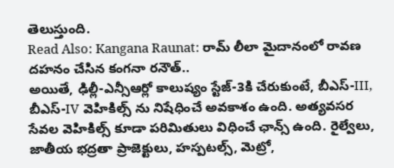తెలుస్తుంది.
Read Also: Kangana Raunat: రామ్ లీలా మైదానంలో రావణ దహనం చేసిన కంగనా రనౌత్..
అయితే, ఢిల్లీ-ఎన్సీఆర్లో కాలుష్యం స్టేజ్-3కి చేరుకుంటే, బీఎస్-III, బీఎస్-IV వెహికిల్స్ ను నిషేధించే అవకాశం ఉంది. అత్యవసర సేవల వెహికిల్స్ కూడా పరిమితులు విధించే ఛాన్స్ ఉంది. రైల్వేలు, జాతీయ భద్రతా ప్రాజెక్టులు, హస్పటల్స్, మెట్రో,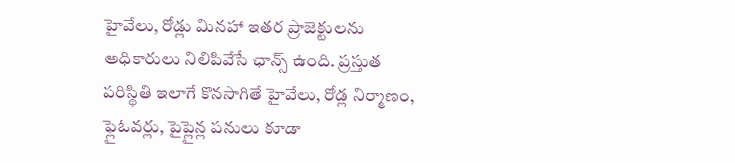హైవేలు, రోడ్లు మినహా ఇతర ప్రాజెక్టులను అధికారులు నిలిపివేసే ఛాన్స్ ఉంది. ప్రస్తుత పరిస్థితి ఇలాగే కొనసాగితే హైవేలు, రోడ్ల నిర్మాణం, ఫ్లైఓవర్లు, పైప్లైన్ల పనులు కూడా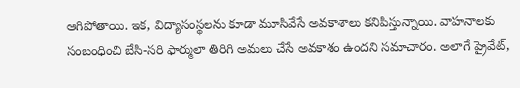ఆగిపోతాయి. ఇక, విద్యాసంస్థలను కూడా మూసివేసే అవకాశాలు కనిపిస్తున్నాయి. వాహనాలకు సంబంధించి బేసి-సరి ఫార్ములా తిరిగి అమలు చేసే అవకాశం ఉందని సమాచారం. అలాగే ప్రైవేట్,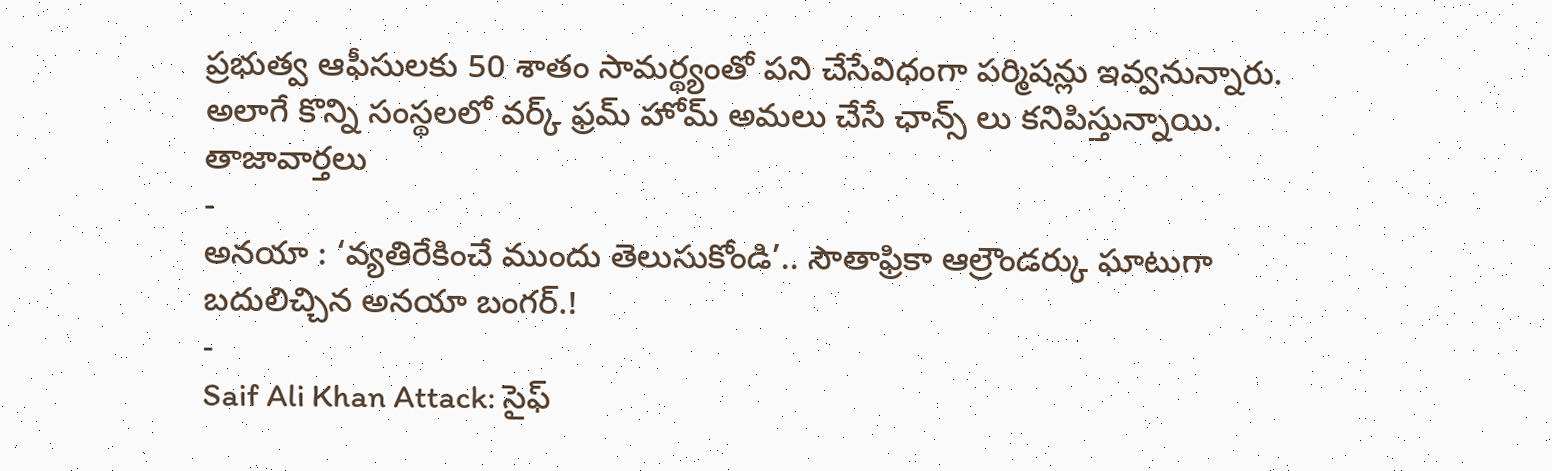ప్రభుత్వ ఆఫీసులకు 50 శాతం సామర్థ్యంతో పని చేసేవిధంగా పర్మిషన్లు ఇవ్వనున్నారు. అలాగే కొన్ని సంస్థలలో వర్క్ ఫ్రమ్ హోమ్ అమలు చేసే ఛాన్స్ లు కనిపిస్తున్నాయి.
తాజావార్తలు
-
అనయా : ‘వ్యతిరేకించే ముందు తెలుసుకోండి’.. సౌతాఫ్రికా ఆల్రౌండర్కు ఘాటుగా బదులిచ్చిన అనయా బంగర్.!
-
Saif Ali Khan Attack: సైఫ్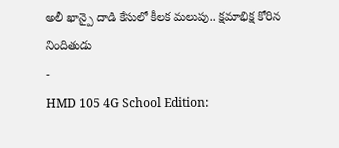అలీ ఖాన్పై దాడి కేసులో కీలక మలుపు.. క్షమాభిక్ష కోరిన నిందితుడు
-
HMD 105 4G School Edition: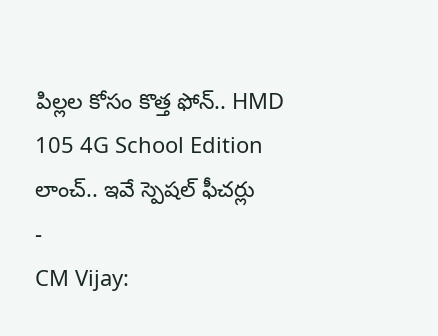పిల్లల కోసం కొత్త ఫోన్.. HMD 105 4G School Edition లాంచ్.. ఇవే స్పెషల్ ఫీచర్లు
-
CM Vijay: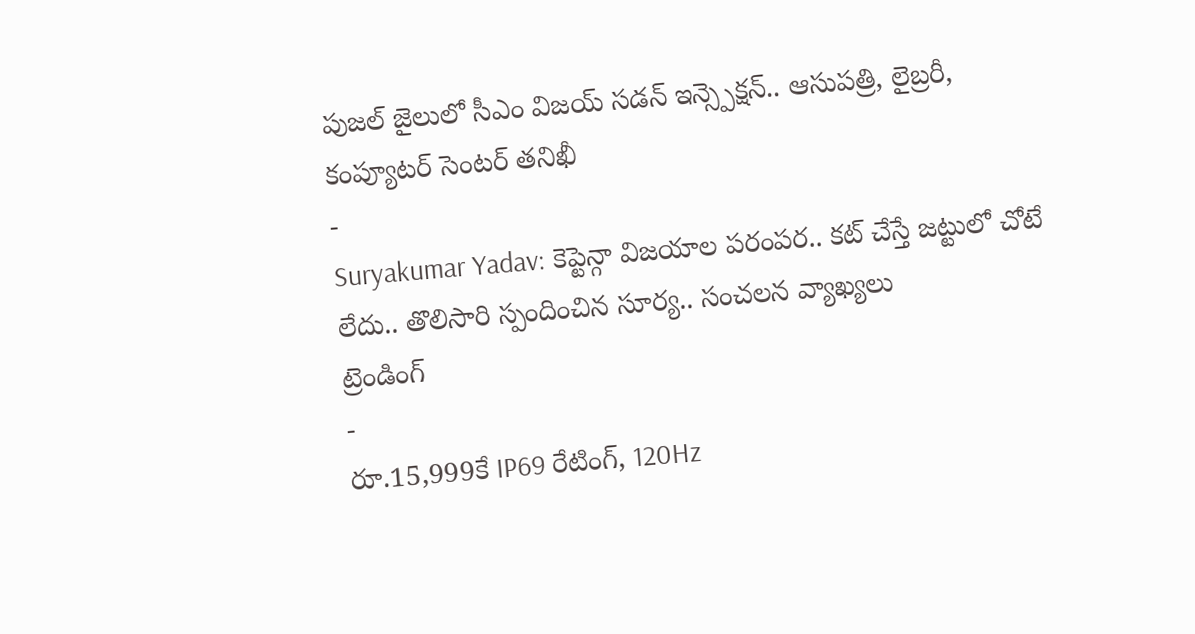పుజల్ జైలులో సీఎం విజయ్ సడన్ ఇన్స్పెక్షన్.. ఆసుపత్రి, లైబ్రరీ, కంప్యూటర్ సెంటర్ తనిఖీ
-
Suryakumar Yadav: కెప్టెన్గా విజయాల పరంపర.. కట్ చేస్తే జట్టులో చోటే లేదు.. తొలిసారి స్పందించిన సూర్య.. సంచలన వ్యాఖ్యలు
ట్రెండింగ్
-
రూ.15,999కే IP69 రేటింగ్, 120Hz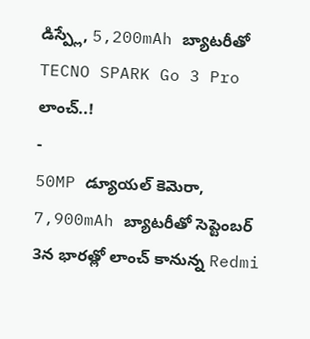డిస్ప్లే, 5,200mAh బ్యాటరీతో TECNO SPARK Go 3 Pro లాంచ్..!
-
50MP డ్యూయల్ కెమెరా, 7,900mAh బ్యాటరీతో సెప్టెంబర్ 3న భారత్లో లాంచ్ కానున్న Redmi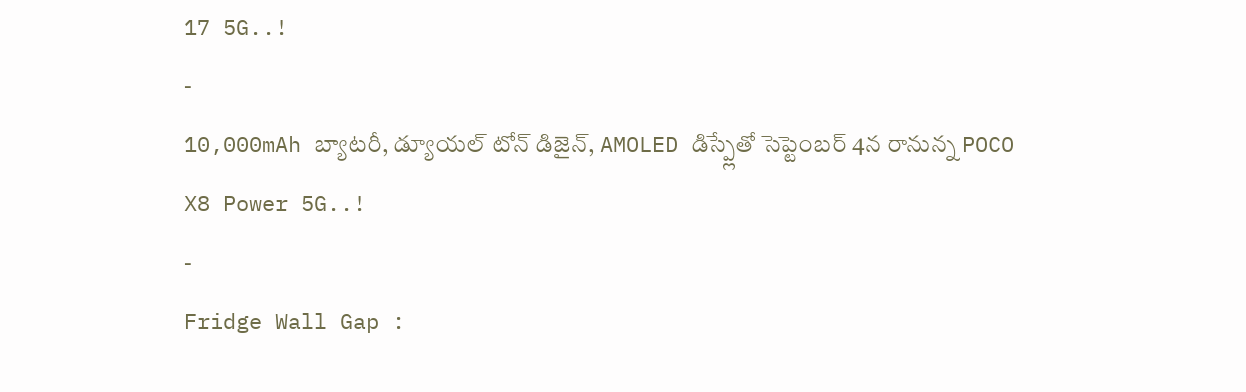17 5G..!
-
10,000mAh బ్యాటరీ, డ్యూయల్ టోన్ డిజైన్, AMOLED డిస్ప్లేతో సెప్టెంబర్ 4న రానున్న POCO X8 Power 5G..!
-
Fridge Wall Gap :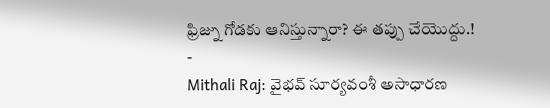ఫ్రిజ్ను గోడకు ఆనిస్తున్నారా? ఈ తప్పు చేయొద్దు.!
-
Mithali Raj: వైభవ్ సూర్యవంశీ అసాధారణ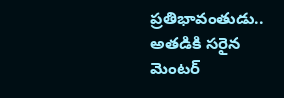ప్రతిభావంతుడు.. అతడికి సరైన మెంటర్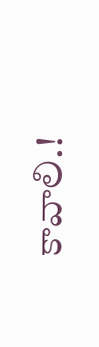కావాలి.!